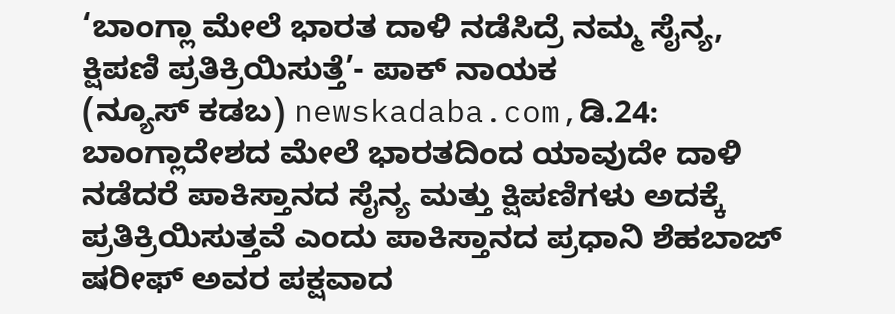‘ಬಾಂಗ್ಲಾ ಮೇಲೆ ಭಾರತ ದಾಳಿ ನಡೆಸಿದ್ರೆ ನಮ್ಮ ಸೈನ್ಯ, ಕ್ಷಿಪಣಿ ಪ್ರತಿಕ್ರಿಯಿಸುತ್ತೆ’- ಪಾಕ್ ನಾಯಕ
(ನ್ಯೂಸ್ ಕಡಬ) newskadaba.com,ಡಿ.24: ಬಾಂಗ್ಲಾದೇಶದ ಮೇಲೆ ಭಾರತದಿಂದ ಯಾವುದೇ ದಾಳಿ ನಡೆದರೆ ಪಾಕಿಸ್ತಾನದ ಸೈನ್ಯ ಮತ್ತು ಕ್ಷಿಪಣಿಗಳು ಅದಕ್ಕೆ ಪ್ರತಿಕ್ರಿಯಿಸುತ್ತವೆ ಎಂದು ಪಾಕಿಸ್ತಾನದ ಪ್ರಧಾನಿ ಶೆಹಬಾಜ್ ಷರೀಫ್ ಅವರ ಪಕ್ಷವಾದ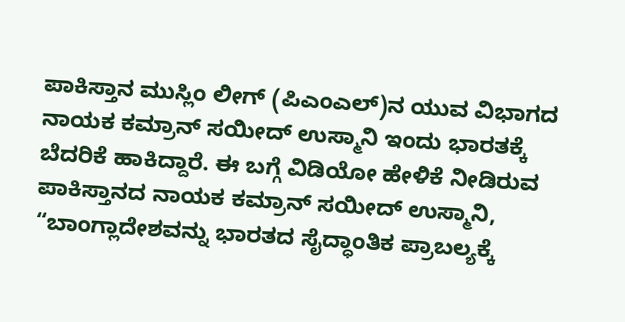ಪಾಕಿಸ್ತಾನ ಮುಸ್ಲಿಂ ಲೀಗ್ (ಪಿಎಂಎಲ್)ನ ಯುವ ವಿಭಾಗದ ನಾಯಕ ಕಮ್ರಾನ್ ಸಯೀದ್ ಉಸ್ಮಾನಿ ಇಂದು ಭಾರತಕ್ಕೆ ಬೆದರಿಕೆ ಹಾಕಿದ್ದಾರೆ. ಈ ಬಗ್ಗೆ ವಿಡಿಯೋ ಹೇಳಿಕೆ ನೀಡಿರುವ ಪಾಕಿಸ್ತಾನದ ನಾಯಕ ಕಮ್ರಾನ್ ಸಯೀದ್ ಉಸ್ಮಾನಿ, “ಬಾಂಗ್ಲಾದೇಶವನ್ನು ಭಾರತದ ಸೈದ್ಧಾಂತಿಕ ಪ್ರಾಬಲ್ಯಕ್ಕೆ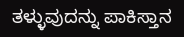ತಳ್ಳುವುದನ್ನು ಪಾಕಿಸ್ತಾನ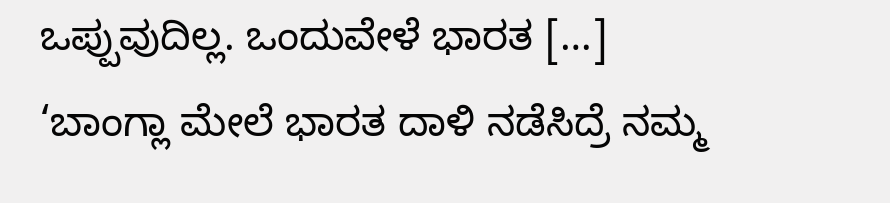ಒಪ್ಪುವುದಿಲ್ಲ. ಒಂದುವೇಳೆ ಭಾರತ […]
‘ಬಾಂಗ್ಲಾ ಮೇಲೆ ಭಾರತ ದಾಳಿ ನಡೆಸಿದ್ರೆ ನಮ್ಮ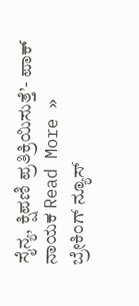ಸೈನ್ಯ, ಕ್ಷಿಪಣಿ ಪ್ರತಿಕ್ರಿಯಿಸುತ್ತೆ’- ಪಾಕ್ ನಾಯಕ Read More »
ಬ್ರೇಕಿಂಗ್ ನ್ಯೂಸ್